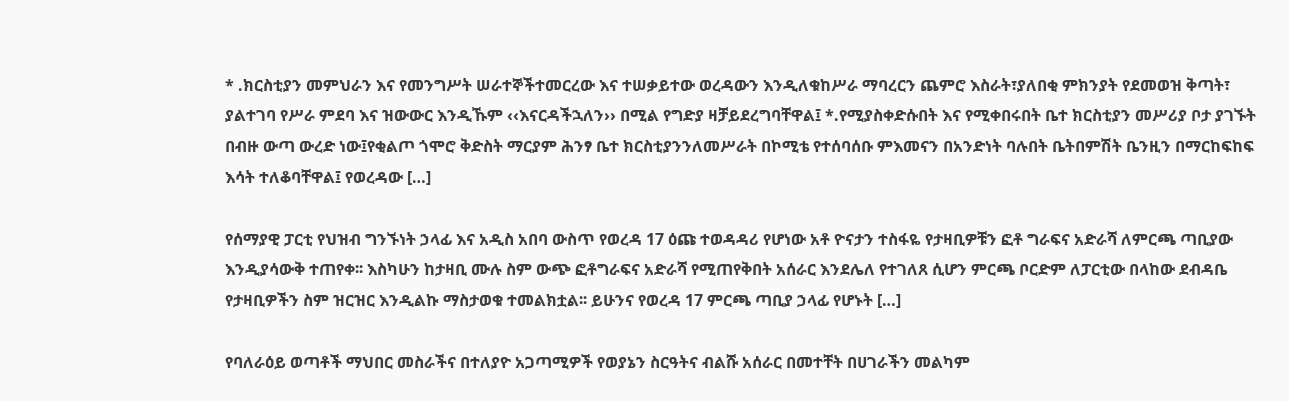* .ክርስቲያን መምህራን እና የመንግሥት ሠራተኞችተመርረው እና ተሠቃይተው ወረዳውን እንዲለቁከሥራ ማባረርን ጨምሮ እስራት፣ያለበቂ ምክንያት የደመወዝ ቅጣት፣ ያልተገባ የሥራ ምደባ እና ዝውውር እንዲኹም ‹‹እናርዳችኋለን›› በሚል የግድያ ዛቻይደረግባቸዋል፤ *.የሚያስቀድሱበት እና የሚቀበሩበት ቤተ ክርስቲያን መሥሪያ ቦታ ያገኙት በብዙ ውጣ ውረድ ነው፤የቂልጦ ጎሞሮ ቅድስት ማርያም ሕንፃ ቤተ ክርስቲያንንለመሥራት በኮሚቴ የተሰባሰቡ ምእመናን በአንድነት ባሉበት ቤትበምሽት ቤንዚን በማርከፍከፍ እሳት ተለቆባቸዋል፤ የወረዳው […]

የሰማያዊ ፓርቲ የህዝብ ግንኙነት ኃላፊ እና አዲስ አበባ ውስጥ የወረዳ 17 ዕጩ ተወዳዳሪ የሆነው አቶ ዮናታን ተስፋዬ የታዛቢዎቹን ፎቶ ግራፍና አድራሻ ለምርጫ ጣቢያው እንዲያሳውቅ ተጠየቀ፡፡ እስካሁን ከታዛቢ ሙሉ ስም ውጭ ፎቶግራፍና አድራሻ የሚጠየቅበት አሰራር እንደሌለ የተገለጸ ሲሆን ምርጫ ቦርድም ለፓርቲው በላከው ደብዳቤ የታዛቢዎችን ስም ዝርዝር እንዲልኩ ማስታወቁ ተመልክቷል፡፡ ይሁንና የወረዳ 17 ምርጫ ጣቢያ ኃላፊ የሆኑት […]

የባለራዕይ ወጣቶች ማህበር መስራችና በተለያዮ አጋጣሚዎች የወያኔን ስርዓትና ብልሹ አሰራር በመተቸት በሀገራችን መልካም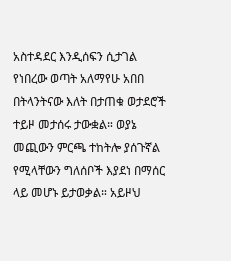አስተዳደር እንዲሰፍን ሲታገል የነበረው ወጣት አለማየሁ አበበ በትላንትናው እለት በታጠቁ ወታደሮች ተይዞ መታሰሩ ታውቋል። ወያኔ መጪውን ምርጫ ተከትሎ ያሰጉኛል የሚላቸውን ግለሰቦች እያደነ በማሰር ላይ መሆኑ ይታወቃል። አይዞህ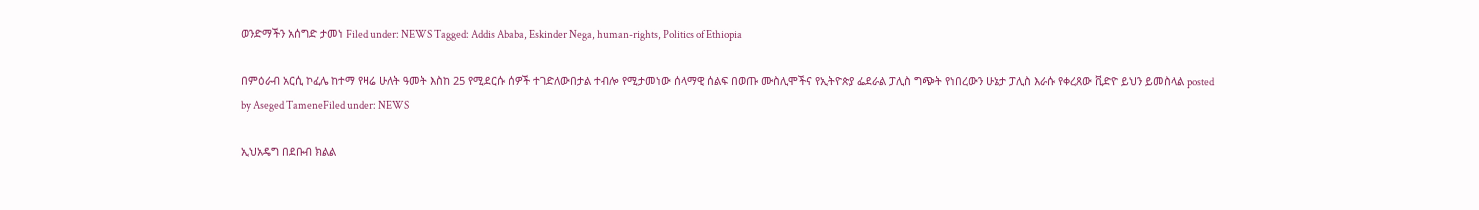ወንድማችን አሰግድ ታመነ Filed under: NEWS Tagged: Addis Ababa, Eskinder Nega, human-rights, Politics of Ethiopia

በምዕራብ አርሲ ኮፈሌ ከተማ የዛሬ ሁለት ዓመት እስከ 25 የሚደርሱ ሰዎች ተገድለውበታል ተብሎ የሚታመነው ሰላማዊ ሰልፍ በወጡ ሙስሊሞችና የኢትዮጵያ ፌደራል ፓሊስ ግጭት የነበረውን ሁኔታ ፓሊስ እራሱ የቀረጸው ቪድዮ ይህን ይመስላል posted by Aseged TameneFiled under: NEWS

ኢህአዴግ በደቡብ ክልል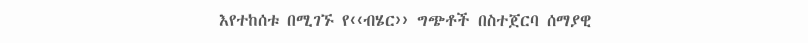እየተከሰቱ በሚገኙ የ‹‹ብሄር›› ግጭቶች በስተጀርባ ሰማያዊ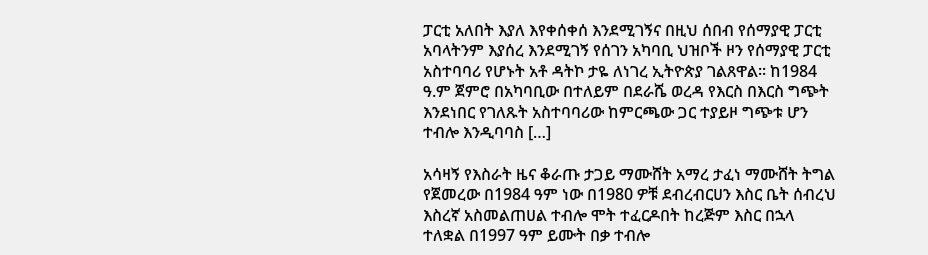ፓርቲ አለበት እያለ እየቀሰቀሰ እንደሚገኝና በዚህ ሰበብ የሰማያዊ ፓርቲ አባላትንም እያሰረ እንደሚገኝ የሰገን አካባቢ ህዝቦች ዞን የሰማያዊ ፓርቲ አስተባባሪ የሆኑት አቶ ዳትኮ ታዬ ለነገረ ኢትዮጵያ ገልጸዋል፡፡ ከ1984 ዓ.ም ጀምሮ በአካባቢው በተለይም በደራሼ ወረዳ የእርስ በእርስ ግጭት እንደነበር የገለጹት አስተባባሪው ከምርጫው ጋር ተያይዞ ግጭቱ ሆን ተብሎ እንዲባባስ […]

አሳዛኝ የእስራት ዜና ቆራጡ ታጋይ ማሙሸት አማረ ታፈነ ማሙሸት ትግል የጀመረው በ1984 ዓም ነው በ1980 ዎቹ ደብረብርሀን እስር ቤት ሰብረህ እስረኛ አስመልጠሀል ተብሎ ሞት ተፈርዶበት ከረጅም እስር በኋላ ተለቋል በ1997 ዓም ይሙት በቃ ተብሎ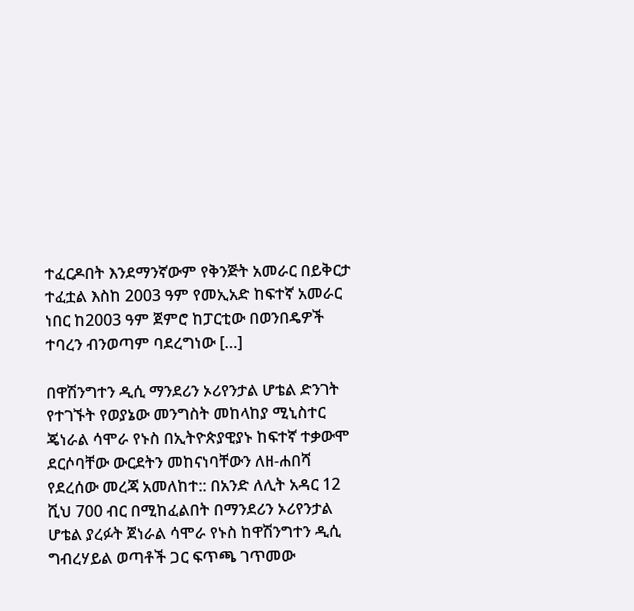ተፈርዶበት እንደማንኛውም የቅንጅት አመራር በይቅርታ ተፈቷል እስከ 2003 ዓም የመኢአድ ከፍተኛ አመራር ነበር ከ2003 ዓም ጀምሮ ከፓርቲው በወንበዴዎች ተባረን ብንወጣም ባደረግነው […]

በዋሽንግተን ዲሲ ማንደሪን ኦሪየንታል ሆቴል ድንገት የተገኙት የወያኔው መንግስት መከላከያ ሚኒስተር ጄነራል ሳሞራ የኑስ በኢትዮጵያዊያኑ ከፍተኛ ተቃውሞ ደርሶባቸው ውርደትን መከናነባቸውን ለዘ-ሐበሻ የደረሰው መረጃ አመለከተ:: በአንድ ለሊት አዳር 12 ሺህ 700 ብር በሚከፈልበት በማንደሪን ኦሪየንታል ሆቴል ያረፉት ጀነራል ሳሞራ የኑስ ከዋሽንግተን ዲሲ ግብረሃይል ወጣቶች ጋር ፍጥጫ ገጥመው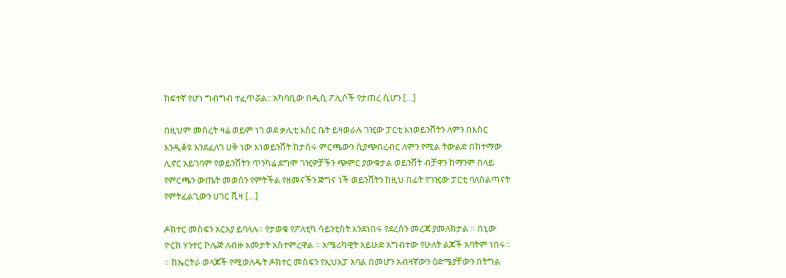ከፍተኛ የሆነ ግብግብ ተፈጥሯል:: አካባቢው በዲሲ ፖሊሶች የታጠረ ሲሆን […]

በዚህም መሰረት ዛሬ ወይም ነገ ወደ ቃሊቲ እስር ቤት ይዛወራሉ ገዢው ፓርቲ እነወይንሸትን ለምን በእስር እንዲቆዩ እንደፈለገ ሀቅ ነው እነወይንሸት ከታሰሩ ምርጫውን ሲያጭበረብር ለምን የሚል ትውልድ በከተማው ሊኖር አይገባም የወይንሸትን ጥንካሬ ደግሞ ገዢዎቻችን ጭምር ያውቁታል ወይንሸት ብቻዋን ከማንም በላይ የምርጫን ውጤት መወሰን የምትችል የዘመናችን ጅግና ነች ወይንሸትን ከዚህ በፊት የገዢው ፓርቲ ባለስልጣናት የምትፈልጊውን ሀገር ቪዛ […]

ዶክተር መስፍን አርአያ ይባላሉ። የታወቁ የፖለቲካ ሳይንቲስት እንደነበሩ የደረሰን መረጃ ያመለክታል ። በኒው ዮርክ ሃንተር ኮሌጅ ለብዙ አመታት አስተምረዋል ። አሜሪካዊት አይሁድ አግብተው የሁለት ልጆች አባትም ነበሩ። ። ከኤርትራ ወላጆች የሚወለዱት ዶክተር መስፍን የኢህአፓ አባል በመሆን አብዛኛውን ዕድሜያቸውን በትግል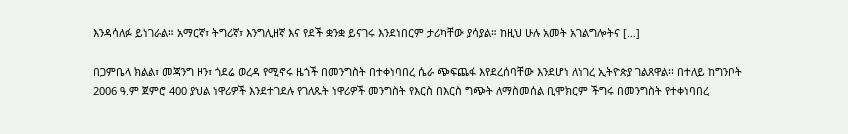እንዳሳለፉ ይነገራል። አማርኛ፣ ትግሪኛ፣ እንግሊዘኛ እና የደች ቋንቋ ይናገሩ እንደነበርም ታሪካቸው ያሳያል። ከዚህ ሁሉ አመት አገልግሎትና […]

በጋምቤላ ክልል፣ መጃንግ ዞን፣ ጎደሬ ወረዳ የሚኖሩ ዜጎች በመንግስት በተቀነባበረ ሴራ ጭፍጨፋ እየደረሰባቸው እንደሆነ ለነገረ ኢትዮጵያ ገልጸዋል፡፡ በተለይ ከግንቦት 2006 ዓ.ም ጀምሮ 400 ያህል ነዋሪዎች እንደተገደሉ የገለጹት ነዋሪዎች መንግስት የእርስ በእርስ ግጭት ለማስመሰል ቢሞክርም ችግሩ በመንግስት የተቀነባበረ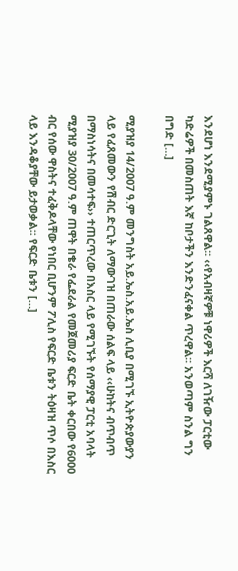እንደሆነ እንደሚያምኑ ገልጸዋል፡፡ ‹‹የአብዛኛዎቹ ነዋሪዎች እርሻ ለገዥው ፓርቲው ካድሬዎች በመስጠት እኛ ከቦታችን እንድንፈናቀል ጥረዋል፡፡ አንወጣም ስንል ግን በግድ […]

ሚያዝያ 14/2007 ዓ.ም መንግስት አይ.ኤስ.አይ.ኤስ ሊቢያ በሚገኙ ኢትዮጵያውያን ላይ የፈጸመውን የሽብር ድርጊት ለማውገዝ በጠራው ሰልፍ ላይ ‹‹ሁከትና ብጥብጥ በማስነሳትና በመሳተፍ›› ተጠርጥረው በእስር ላይ የሚገኙት የሰማያዊ ፓርቲ አባላት ሚያዝያ 30/2007 ዓ.ም ጠዋት በቄራ የፌደራል የመጀመሪያ ፍርድ ቤት ቀርበው የ6000 ብር የሰው ዋስትና ተፈቅዶላቸው የነበር ቢሆንም ፖሊስ የፍርድ ቤቱን ትዕዛዝ ጥሶ በእስር ላይ እንዳቆያቸው ይታወቃል፡፡ የፍርድ ቤቱን […]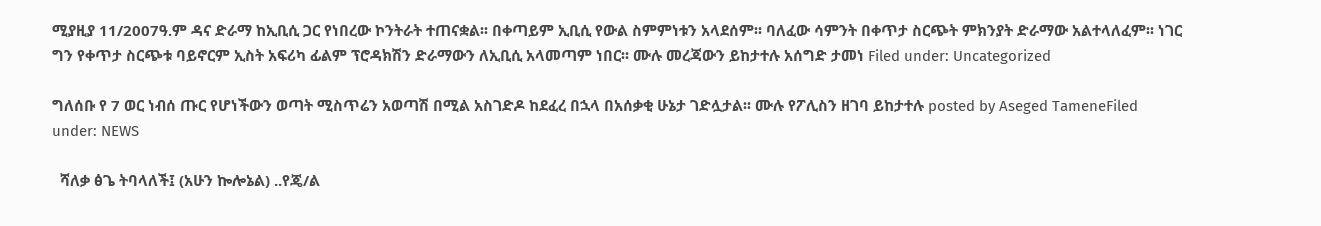ሚያዚያ 11/2007ዓ.ም ዳና ድራማ ከኢቢሲ ጋር የነበረው ኮንትራት ተጠናቋል፡፡ በቀጣይም ኢቢሲ የውል ስምምነቱን አላደሰም፡፡ ባለፈው ሳምንት በቀጥታ ስርጭት ምክንያት ድራማው አልተላለፈም፡፡ ነገር ግን የቀጥታ ስርጭቱ ባይኖርም ኢስት አፍሪካ ፊልም ፕሮዳክሽን ድራማውን ለኢቢሲ አላመጣም ነበር፡፡ ሙሉ መረጃውን ይከታተሉ አሰግድ ታመነ Filed under: Uncategorized

ግለሰቡ የ 7 ወር ነብሰ ጡር የሆነችውን ወጣት ሚስጥሬን አወጣሽ በሚል አስገድዶ ከደፈረ በኋላ በአሰቃቂ ሁኔታ ገድሏታል፡፡ ሙሉ የፖሊስን ዘገባ ይከታተሉ posted by Aseged TameneFiled under: NEWS

  ሻለቃ ፅጌ ትባላለች፤ (አሁን ኰሎኔል) ..የጄ/ል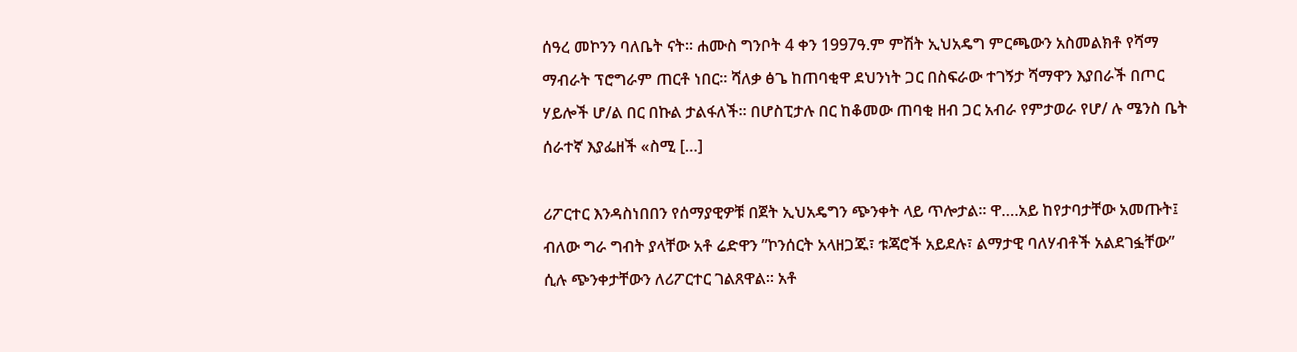ሰዓረ መኮንን ባለቤት ናት። ሐሙስ ግንቦት 4 ቀን 1997ዓ.ም ምሽት ኢህአዴግ ምርጫውን አስመልክቶ የሻማ ማብራት ፕሮግራም ጠርቶ ነበር። ሻለቃ ፅጌ ከጠባቂዋ ደህንነት ጋር በስፍራው ተገኝታ ሻማዋን እያበራች በጦር ሃይሎች ሆ/ል በር በኩል ታልፋለች። በሆስፒታሉ በር ከቆመው ጠባቂ ዘብ ጋር አብራ የምታወራ የሆ/ ሉ ሜንስ ቤት ሰራተኛ እያፌዘች «ስሚ […]

ሪፖርተር እንዳስነበበን የሰማያዊዎቹ በጀት ኢህአዴግን ጭንቀት ላይ ጥሎታል። ዋ….አይ ከየታባታቸው አመጡት፤ ብለው ግራ ግብት ያላቸው አቶ ሬድዋን ”ኮንሰርት አላዘጋጁ፣ ቱጃሮች አይደሉ፣ ልማታዊ ባለሃብቶች አልደገፏቸው” ሲሉ ጭንቀታቸውን ለሪፖርተር ገልጸዋል። አቶ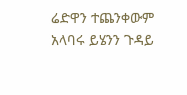ሬድዋን ተጨንቀውም አላባሩ ይሄንን ጉዳይ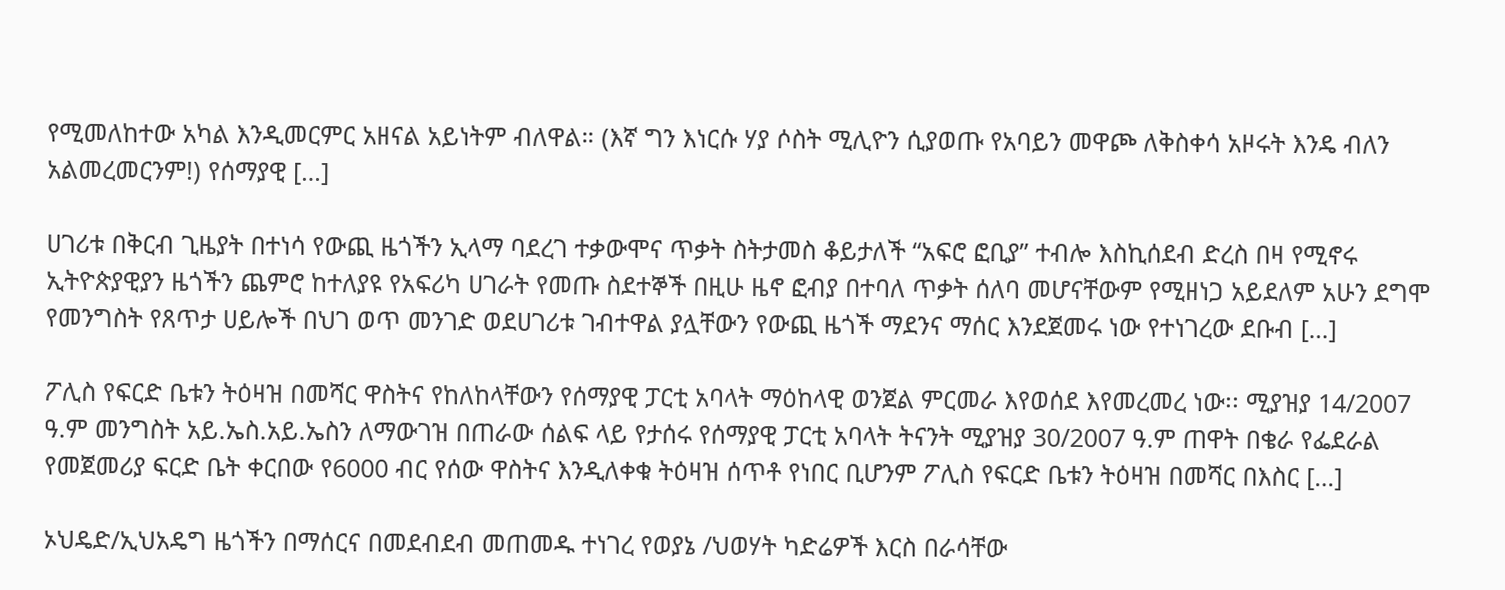የሚመለከተው አካል እንዲመርምር አዘናል አይነትም ብለዋል። (እኛ ግን እነርሱ ሃያ ሶስት ሚሊዮን ሲያወጡ የአባይን መዋጮ ለቅስቀሳ አዞሩት እንዴ ብለን አልመረመርንም!) የሰማያዊ […]

ሀገሪቱ በቅርብ ጊዜያት በተነሳ የውጪ ዜጎችን ኢላማ ባደረገ ተቃውሞና ጥቃት ስትታመስ ቆይታለች “አፍሮ ፎቢያ” ተብሎ እስኪሰደብ ድረስ በዛ የሚኖሩ ኢትዮጵያዊያን ዜጎችን ጨምሮ ከተለያዩ የአፍሪካ ሀገራት የመጡ ስደተኞች በዚሁ ዜኖ ፎብያ በተባለ ጥቃት ሰለባ መሆናቸውም የሚዘነጋ አይደለም አሁን ደግሞ የመንግስት የጸጥታ ሀይሎች በህገ ወጥ መንገድ ወደሀገሪቱ ገብተዋል ያሏቸውን የውጪ ዜጎች ማደንና ማሰር እንደጀመሩ ነው የተነገረው ደቡብ […]

ፖሊስ የፍርድ ቤቱን ትዕዛዝ በመሻር ዋስትና የከለከላቸውን የሰማያዊ ፓርቲ አባላት ማዕከላዊ ወንጀል ምርመራ እየወሰደ እየመረመረ ነው፡፡ ሚያዝያ 14/2007 ዓ.ም መንግስት አይ.ኤስ.አይ.ኤስን ለማውገዝ በጠራው ሰልፍ ላይ የታሰሩ የሰማያዊ ፓርቲ አባላት ትናንት ሚያዝያ 30/2007 ዓ.ም ጠዋት በቄራ የፌደራል የመጀመሪያ ፍርድ ቤት ቀርበው የ6000 ብር የሰው ዋስትና እንዲለቀቁ ትዕዛዝ ሰጥቶ የነበር ቢሆንም ፖሊስ የፍርድ ቤቱን ትዕዛዝ በመሻር በእስር […]

ኦህዴድ/ኢህአዴግ ዜጎችን በማሰርና በመደብደብ መጠመዱ ተነገረ የወያኔ /ህወሃት ካድሬዎች እርስ በራሳቸው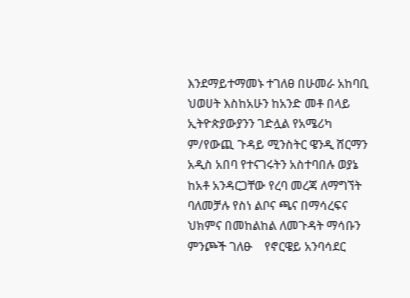እንደማይተማመኑ ተገለፀ በሁመራ አከባቢ ህወሀት እስከአሁን ከአንድ መቶ በላይ ኢትዮጵያውያንን ገድሏል የአሜሪካ ም/የውጪ ጉዳይ ሚንስትር ዌንዲ ሸርማን አዲስ አበባ የተናገሩትን አስተባበሉ ወያኔ ከአቶ አንዳርጋቸው የረባ መረጃ ለማግኘት ባለመቻሉ የስነ ልቦና ጫና በማሳረፍና ህክምና በመከልከል ለመጉዳት ማሳቡን ምንጮች ገለፁ    የኖርዌይ አንባሳደር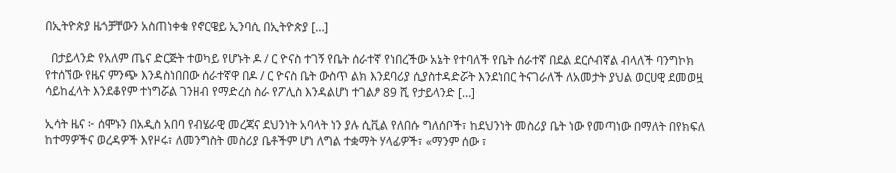በኢትዮጵያ ዜጎቻቸውን አስጠነቀቁ የኖርዌይ ኢንባሲ በኢትዮጵያ […]

  በታይላንድ የአለም ጤና ድርጅት ተወካይ የሆኑት ዶ / ር ዮናስ ተገኝ የቤት ሰራተኛ የነበረችው አኔት የተባለች የቤት ሰራተኛ በደል ደርሶብኛል ብላለች ባንግኮክ የተሰኘው የዜና ምንጭ እንዳስነበበው ሰራተኛዋ በዶ / ር ዮናስ ቤት ውስጥ ልክ እንደባሪያ ሲያስተዳድሯት እንደነበር ትናገራለች ለአመታት ያህል ወርሀዊ ደመወዟ ሳይከፈላት እንደቆየም ተነግሯል ገንዘብ የማድረስ ስራ የፖሊስ እንዳልሆነ ተገልፆ 89 ሺ የታይላንድ […]

ኢሳት ዜና ፦ ሰሞኑን በአዲስ አበባ የብሄራዊ መረጃና ደህንነት አባላት ነን ያሉ ሲቪል የለበሱ ግለሰቦች፣ ከደህንነት መስሪያ ቤት ነው የመጣነው በማለት በየክፍለ ከተማዎችና ወረዳዎች እየዞሩ፣ ለመንግስት መስሪያ ቤቶችም ሆነ ለግል ተቋማት ሃላፊዎች፣ «ማንም ሰው ፣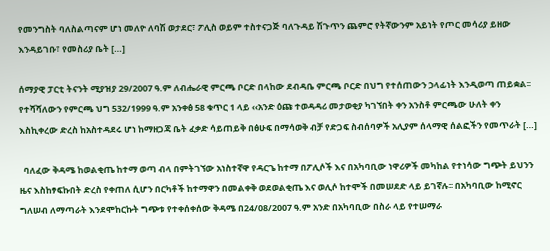የመንግስት ባለስልጣናም ሆነ መለዮ ለባሽ ወታደር፣ ፖሊስ ወይም ተስተናጋጅ ባለጉዳይ ሽጉጥን ጨምሮ የትኛውንም አይነት የጦር መሳሪያ ይዘው እንዳይገቡ፣ የመስሪያ ቤት […]

ሰማያዊ ፓርቲ ትናንት ሚያዝያ 29/2007 ዓ.ም ለብሔራዊ ምርጫ ቦርድ በላከው ደብዳቤ ምርጫ ቦርድ በህግ የተሰጠውን ኃላፊነት እንዲወጣ ጠይቋል፡፡ የተሻሻለውን የምርጫ ህግ 532/1999 ዓ.ም አንቀፅ 58 ቁጥር 1 ላይ ‹‹አንድ ዕጩ ተወዳዳሪ መታወቂያ ካገኘበት ቀን አንስቶ ምርጫው ሁለት ቀን እስኪቀረው ድረስ ከአስተዳደሩ ሆነ ከማዘጋጃ ቤት ፈቃድ ሳይጠይቅ በፅሁፍ በማሳወቅ ብቻ የድጋፍ ስብሰባዎች አሊያም ሰላማዊ ሰልፎችን የመጥራት […]

  ባለፈው ቅዳሜ ከወልቂጤ ከተማ ወጣ ብላ በምትገኘው አነስተኛዋ የዳርጌ ከተማ በፖሊሶች እና በአካባቢው ነዋሪዎች መካከል የተነሳው ግጭት ይህንን ዜና እስከፃፍኩበት ድረስ የቀጠለ ሲሆን በርካቶች ከተማዋን በመልቀቅ ወደወልቂጤ እና ወሊሶ ከተሞች በመሠደድ ላይ ይገኛሉ፡፡ በአካባቢው ከሚኖር ግለሠብ ለማጣራት እንደሞከርኩት ግጭቱ የተቀሰቀሰው ቅዳሜ በ24/08/2007 ዓ.ም አንድ በአካባቢው በስራ ላይ የተሠማራ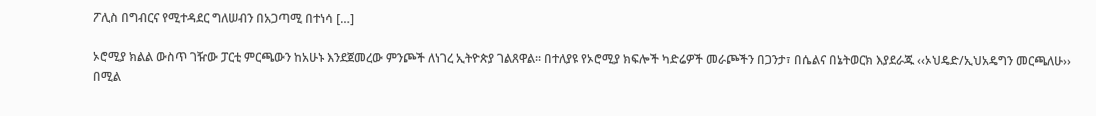ፖሊስ በግብርና የሚተዳደር ግለሠብን በአጋጣሚ በተነሳ […]

ኦሮሚያ ክልል ውስጥ ገዥው ፓርቲ ምርጫውን ከአሁኑ እንደጀመረው ምንጮች ለነገረ ኢትዮጵያ ገልጸዋል፡፡ በተለያዩ የኦሮሚያ ክፍሎች ካድሬዎች መራጮችን በጋንታ፣ በሴልና በኔትወርክ እያደራጁ ‹‹ኦህዴድ/ኢህአዴግን መርጫለሁ›› በሚል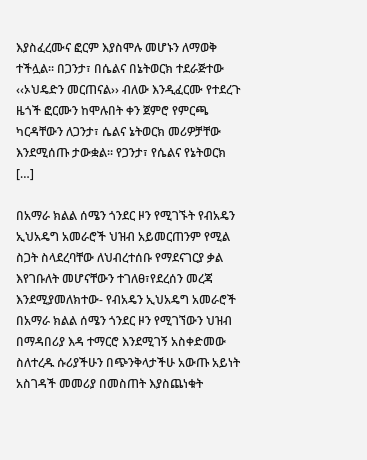እያስፈረሙና ፎርም እያስሞሉ መሆኑን ለማወቅ ተችሏል፡፡ በጋንታ፣ በሴልና በኔትወርክ ተደራጅተው ‹‹ኦህዴድን መርጠናል›› ብለው እንዲፈርሙ የተደረጉ ዜጎች ፎርሙን ከሞሉበት ቀን ጀምሮ የምርጫ ካርዳቸውን ለጋንታ፣ ሴልና ኔትወርክ መሪዎቻቸው እንደሚሰጡ ታውቋል፡፡ የጋንታ፣ የሴልና የኔትወርክ […]

በአማራ ክልል ሰሜን ጎንደር ዞን የሚገኙት የብአዴን ኢህአዴግ አመራሮች ህዝብ አይመርጠንም የሚል ስጋት ስላደረባቸው ለህብረተሰቡ የማደናገርያ ቃል እየገቡለት መሆናቸውን ተገለፀ፣የደረሰን መረጃ እንደሚያመለክተው- የብአዴን ኢህአዴግ አመራሮች በአማራ ክልል ሰሜን ጎንደር ዞን የሚገኘውን ህዝብ በማዳበሪያ እዳ ተማርሮ እንደሚገኝ አስቀድመው ስለተረዱ ሱሪያችሁን በጭንቅላታችሁ አውጡ አይነት አስገዳች መመሪያ በመስጠት እያስጨነቁት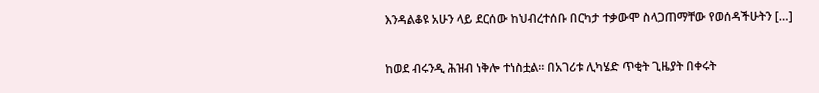እንዳልቆዩ አሁን ላይ ደርሰው ከህብረተሰቡ በርካታ ተቃውሞ ስላጋጠማቸው የወሰዳችሁትን […]

ከወደ ብሩንዲ ሕዝብ ነቅሎ ተነስቷል። በአገሪቱ ሊካሄድ ጥቂት ጊዜያት በቀሩት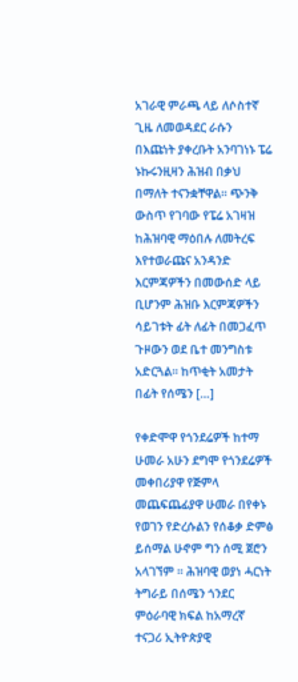አገራዊ ምራጫ ላይ ለሶስተኛ ጊዜ ለመወዳደር ራሱን በእጩነት ያቀረቡት አንባገነኑ ፔሬ ኑኩሩንዚዛን ሕዝብ በቃህ በማለት ተናንቋቸዋል። ጭንቅ ውስጥ የገባው የፔሬ አገዛዝ ከሕዝባዊ ማዕበሉ ለመትረፍ እየተወራጩና አንዳንድ እርምጃዎችን በመውሰድ ላይ ቢሆንም ሕዝቡ እርምጃዎችን ሳይገቱት ፊት ለፊት በመጋፈጥ ጉዞውን ወደ ቤተ መንግስቱ አድርጓል። ከጥቂት አመታት በፊት የሰሜን […]

የቀድሞዋ የጎንደሬዎች ከተማ ሁመራ አሁን ደግሞ የጎንደሬዎች መቀበሪያዋ የጅምላ መጨፍጨፊያዋ ሁመራ በየቀኑ የወገን የድረሱልን የሰቆቃ ድምፅ ይሰማል ሁኖም ግን ሰሚ ጀሮን አላገኘም ። ሕዝባዊ ወያነ ሓርነት ትግራይ በሰሜን ጎንደር ምዕራባዊ ክፍል ከአማረኛ ተናጋሪ ኢትዮጵያዊ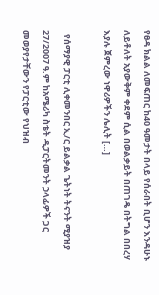የፀዳ ክልል ለመፍጠር ከ40 ዓመታት በላይ የሰራበት ቢሆን እንዳሁኑ ለይቶለት አያውቅም ቀደም ሲል በወልቃይት በጠገዴ በትግል በበረሃ እያሉ ጀምረው ነዋሪዎችን ሌሊት […]

  የሰማያዊ ፓርቲ ሊቀመንበር ኢ/ር ይልቃል ጌትነት ትናንት ሚያዝያ 27/2007 ዓ.ም ከአሜሪካ ስቴት ዲፓርትመንት ኃላፊዎች ጋር መወያየታቸውን የፓርቲው የህዝብ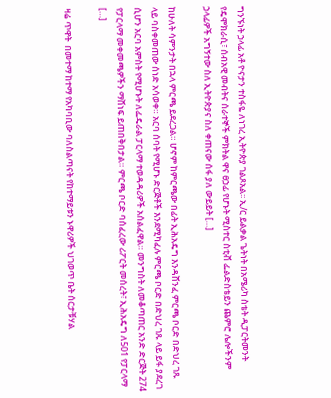ግንኙነት ኃላፊ አቶ ዮናታን ተስፋዬ ለነገረ ኢትዮጵያ ገልጾአል፡፡ ኢ/ር ይልቃል ጌትነት በአሜሪካ ስቴት ዲፓርትመንት የዴሞክራሲ፣ ሰብአዊ መብትና ሰራተኞች ምክትል ዋና ፀኃፊ የሆኑት ሚስተር ስቲቭ ፌልድስቴይን ጨምሮ ሌሎችንም ኃላፊዎች አግኝተው ስለ ኢትዮጵያና ስለ ቀጠናው ሰፋ ያለ ውይይት […]

ከሁለት ሳምንታት በኋላ ምርጫ ይደረጋል። ሆኖም ከምርጫው በፊት ኢሕአዴግ እንዳሸንፈ ምርጫ ቦርድ በድህረ ገጹ ላይ ባስቀመጠው ሰነድ አሳወቀ። አርባ ሰባት የሚሆኑ ድርጅቶች እንደሚካፈሉ ምርጫ ቦርድ በድህረ ገጹ ላይ ይፋ ያደረገ ሲሆን አርባ አምስት የሚሆኑት ለፌዴራል ፓርላማ ተወዳዳሪዎች አሰልፈዋል። መንግስት ለመቆጣጠር አንድ ድርጅት 274 የፓርላማ መቀመጫዎችን ማሸነፍ ይጠበቅበታል። ምርጫ ቦርድ ባሰፈረው ሪፖርት መሰረት፣ ኢሕአዴግ ለ501 የፓርላማ […]

ዛሬ ጥዋት  በመተማ ከተማ የአካባቢው ባለስልጣናት የከተማይቱን ኑዋሪዎች ህገወጥ ቤት ሰርታቹሃል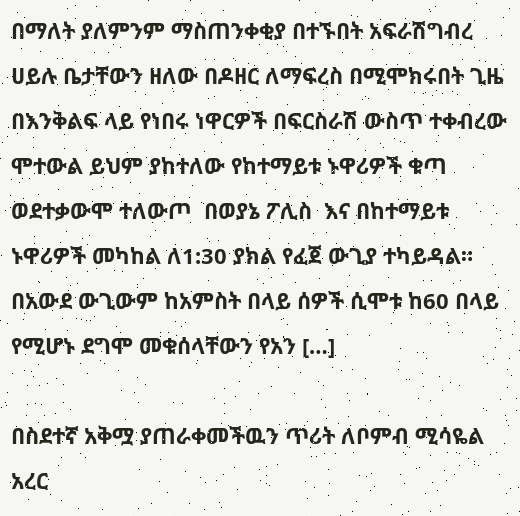በማለት ያለምንም ማስጠንቀቂያ በተኙበት አፍራሽግብረ ሀይሉ ቤታቸውን ዘለው በዶዘር ለማፍረስ በሚሞክሩበት ጊዜ በእንቅልፍ ላይ የነበሩ ነዋርዎች በፍርስራሽ ውስጥ ተቀብረው ሞተውል ይህም ያከተለው የከተማይቱ ኑዋሪዎች ቁጣ ወደተቃውሞ ተለውጦ  በወያኔ ፖሊስ  እና በከተማይቱ ኑዋሪዎች መካከል ለ1:30 ያክል የፈጀ ውጊያ ተካይዳል። በአውደ ውጊውም ከአምስት በላይ ሰዎች ሲሞቱ ከ60 በላይ የሚሆኑ ደግሞ መቁሰላቸውን የአን […]

በስደተኛ አቅሟ ያጠራቀመችዉን ጥሪት ለቦምብ ሚሳዬል አረር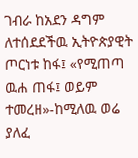ገብራ ከአደን ዳግም ለተሰደደችዉ ኢትዮጵያዊት ጦርነቱ ከፋ፤ «የሚጠጣ ዉሐ ጠፋ፤ ወይም ተመረዘ»-ከሚለዉ ወሬ ያለፈ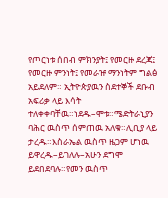የጦርነቱ ሰበብ ምክንያት፤ የመርዙ ደረጃ፤ የመርዙ ምንነት፤ የመራዡ ማንነትም ግልፅ አይደለም። ኢትዮጵያዉን ስደተኞች ደቡብ አፍሪቃ ላይ እሳት ተለቀቀባቸዉ።ነደዱ–ሞቱ።ሜድትራኒያን ባሕር ዉስጥ ሰምጠዉ አለቁ።ሊቢያ ላይ ታረዱ።እስራኤል ዉስጥ ዜጋም ሆነዉ ይዋረዱ–ይገለሉ–አሁን ደግሞ ይደበደባሉ።የመን ዉስጥ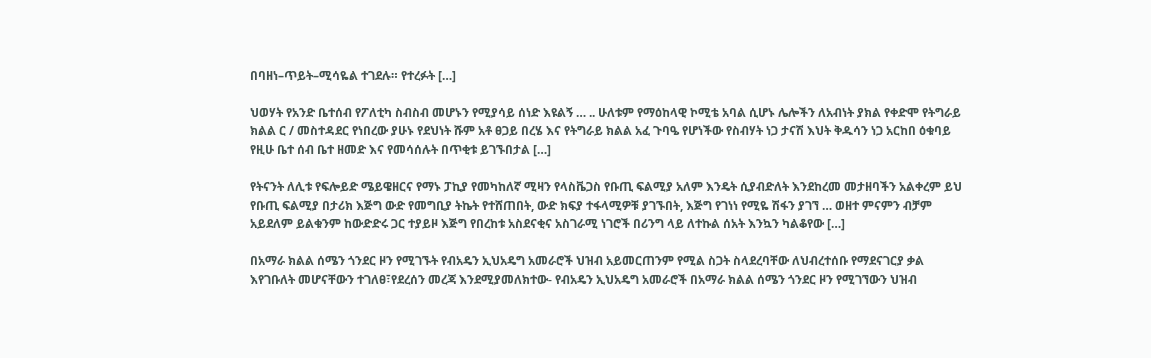በባዘነ–ጥይት–ሚሳዬል ተገደሉ። የተረፉት […]

ህወሃት የአንድ ቤተሰብ የፖለቲካ ስብስብ መሆኑን የሚያሳይ ሰነድ እዩልኝ … .. ሁለቱም የማዕከላዊ ኮሚቴ አባል ሲሆኑ ሌሎችን ለአብነት ያክል የቀድሞ የትግራይ ክልል ር / መስተዳደር የነበረው ያሁኑ የደህነት ሹም አቶ ፀጋይ በረሄ እና የትግራይ ክልል አፈ ጉባዔ የሆነችው የስብሃት ነጋ ታናሽ እህት ቅዱሳን ነጋ አርከበ ዕቁባይ የዚሁ ቤተ ሰብ ቤተ ዘመድ እና የመሳሰሉት በጥቂቱ ይገኙበታል […]

የትናንት ለሊቱ የፍሎይድ ሜይዌዘርና የማኑ ፓኪያ የመካከለኛ ሚዛን የላስቬጋስ የቡጢ ፍልሚያ አለም እንዴት ሲያብድለት እንደከረመ መታዘባችን አልቀረም ይህ የቡጢ ፍልሚያ በታሪክ እጅግ ውድ የመግቢያ ትኬት የተሸጠበት, ውድ ክፍያ ተፋላሚዎቹ ያገኙበት, እጅግ የገነነ የሚዬ ሽፋን ያገኘ … ወዘተ ምናምን ብቻም አይደለም ይልቁንም ከውድድሩ ጋር ተያይዞ እጅግ የበረከቱ አስደናቂና አስገራሚ ነገሮች በሪንግ ላይ ለተኩል ሰአት እንኳን ካልቆየው […]

በአማራ ክልል ሰሜን ጎንደር ዞን የሚገኙት የብአዴን ኢህአዴግ አመራሮች ህዝብ አይመርጠንም የሚል ስጋት ስላደረባቸው ለህብረተሰቡ የማደናገርያ ቃል እየገቡለት መሆናቸውን ተገለፀ፣የደረሰን መረጃ እንደሚያመለክተው- የብአዴን ኢህአዴግ አመራሮች በአማራ ክልል ሰሜን ጎንደር ዞን የሚገኘውን ህዝብ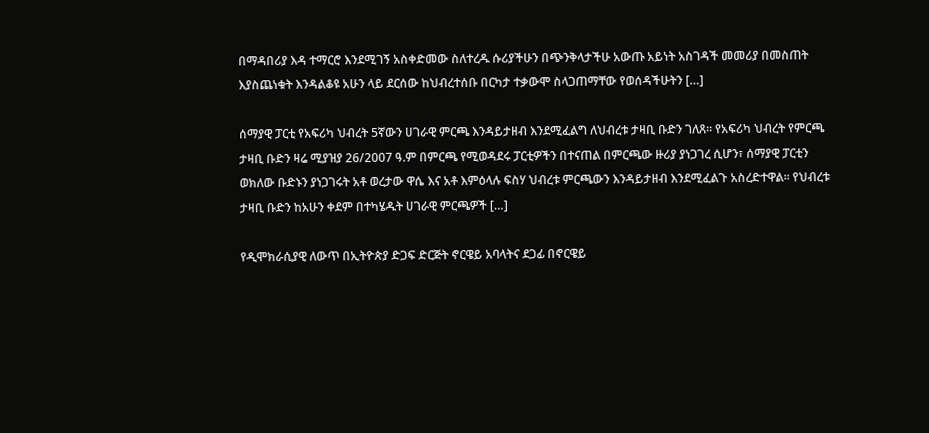በማዳበሪያ እዳ ተማርሮ እንደሚገኝ አስቀድመው ስለተረዱ ሱሪያችሁን በጭንቅላታችሁ አውጡ አይነት አስገዳች መመሪያ በመስጠት እያስጨነቁት እንዳልቆዩ አሁን ላይ ደርሰው ከህብረተሰቡ በርካታ ተቃውሞ ስላጋጠማቸው የወሰዳችሁትን […]

ሰማያዊ ፓርቲ የአፍሪካ ህብረት 5ኛውን ሀገራዊ ምርጫ እንዳይታዘብ እንደሚፈልግ ለህብረቱ ታዛቢ ቡድን ገለጸ፡፡ የአፍሪካ ህብረት የምርጫ ታዛቢ ቡድን ዛሬ ሚያዝያ 26/2007 ዓ.ም በምርጫ የሚወዳደሩ ፓርቲዎችን በተናጠል በምርጫው ዙሪያ ያነጋገረ ሲሆን፣ ሰማያዊ ፓርቲን ወክለው ቡድኑን ያነጋገሩት አቶ ወረታው ዋሴ እና አቶ እምዕላሉ ፍስሃ ህብረቱ ምርጫውን እንዳይታዘብ እንደሚፈልጉ አስረድተዋል፡፡ የህብረቱ ታዛቢ ቡድን ከአሁን ቀደም በተካሄዱት ሀገራዊ ምርጫዎች […]

የዲሞክራሲያዊ ለውጥ በኢትዮጵያ ድጋፍ ድርጅት ኖርዌይ አባላትና ደጋፊ በኖርዌይ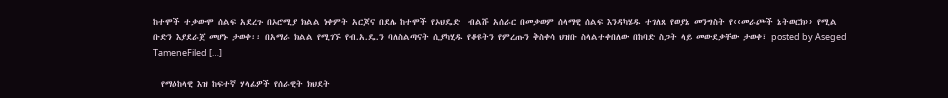ከተሞች ተቃውሞ ሰልፍ አደረጉ በኦሮሚያ ክልል ነቀምት አርጆና በደሌ ከተሞች የኦህዴድ  ብልሹ አሰራር በመቃወም ሰላማዊ ሰልፍ እንዳካሄዱ ተገለጸ የወያኔ መንግስት የ‹‹መራጮች ኔትወርክ›› የሚል ቡድን እያደራጀ መሆኑ ታወቀ፡፡ በአማራ ክልል የሚገኙ የብ.አ.ዴ.ን ባለስልጣናት ሲያካሂዱ የቆዩትን የምረጡን ቅስቀሳ ህዝቡ ስላልተቀበለው በከባድ ስጋት ላይ መውደቃቸው ታወቀ፣ posted by Aseged TameneFiled […]

  የማዕከላዊ እዝ ከፍተኛ ሃላፊዎች የሰራዊት ክህደት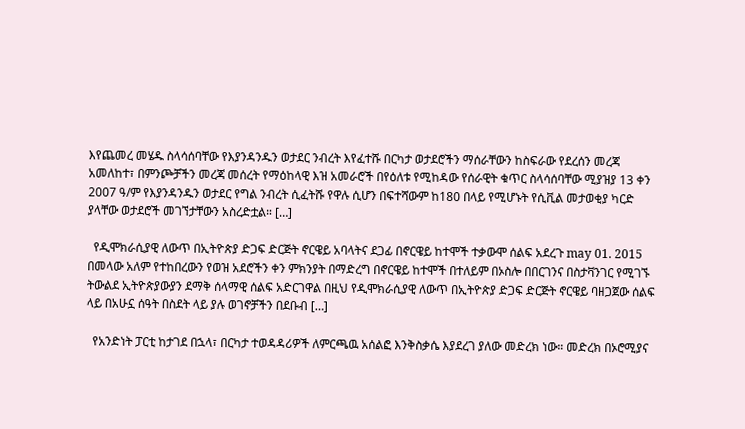እየጨመረ መሄዱ ስላሳሰባቸው የእያንዳንዱን ወታደር ንብረት እየፈተሹ በርካታ ወታደሮችን ማሰራቸውን ከስፍራው የደረሰን መረጃ አመለከተ፣ በምንጮቻችን መረጃ መሰረት የማዕከላዊ እዝ አመራሮች በየዕለቱ የሚከዳው የሰራዊት ቁጥር ስላሳሰባቸው ሚያዝያ 13 ቀን 2007 ዓ/ም የእያንዳንዱን ወታደር የግል ንብረት ሲፈትሹ የዋሉ ሲሆን በፍተሻውም ከ180 በላይ የሚሆኑት የሲቪል መታወቂያ ካርድ ያላቸው ወታደሮች መገኘታቸውን አስረድቷል። […]

  የዲሞክራሲያዊ ለውጥ በኢትዮጵያ ድጋፍ ድርጅት ኖርዌይ አባላትና ደጋፊ በኖርዌይ ከተሞች ተቃውሞ ሰልፍ አደረጉ may 01. 2015 በመላው አለም የተከበረውን የወዝ አደሮችን ቀን ምክንያት በማድረግ በኖርዌይ ከተሞች በተለይም በኦስሎ በበርገንና በስታቫንገር የሚገኙ ትውልደ ኢትዮጵያውያን ደማቅ ሰላማዊ ሰልፍ አድርገዋል በዚህ የዲሞክራሲያዊ ለውጥ በኢትዮጵያ ድጋፍ ድርጅት ኖርዌይ ባዘጋጀው ሰልፍ ላይ በአሁኗ ሰዓት በስደት ላይ ያሉ ወገኖቻችን በደቡብ […]

  የአንድነት ፓርቲ ከታገደ በኋላ፣ በርካታ ተወዳዳሪዎች ለምርጫዉ አሰልፎ እንቅስቃሴ እያደረገ ያለው መድረክ ነው። መድረክ በኦሮሚያና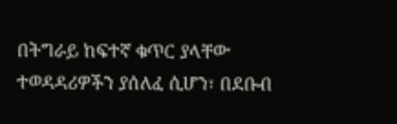በትግራይ ከፍተኛ ቁጥር ያላቸው ተወዳዳሪዎችን ያሰለፈ ሲሆን፣ በደቡብ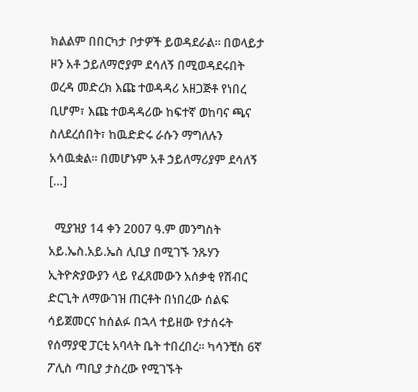ክልልም በበርካታ ቦታዎች ይወዳደራል። በወላይታ ዞን አቶ ኃይለማሮያም ደሳለኝ በሚወዳደሩበት ወረዳ መድረክ እጩ ተወዳዳሪ አዘጋጅቶ የነበረ ቢሆም፣ እጩ ተወዳዳሪው ከፍተኛ ወከባና ጫና ስለደረሰበት፣ ከዉድድሩ ራሱን ማግለሉን አሳዉቋል። በመሆኑም አቶ ኃይለማሪያም ደሳለኝ […]

  ሚያዝያ 14 ቀን 2007 ዓ.ም መንግስት አይ.ኤስ.አይ.ኤስ ሊቢያ በሚገኙ ንጹሃን ኢትዮጵያውያን ላይ የፈጸመውን አሰቃቂ የሽብር ድርጊት ለማውገዝ ጠርቶት በነበረው ሰልፍ ሳይጀመርና ከሰልፉ በኋላ ተይዘው የታሰሩት የሰማያዊ ፓርቲ አባላት ቤት ተበረበረ፡፡ ካሳንቺስ 6ኛ ፖሊስ ጣቢያ ታስረው የሚገኙት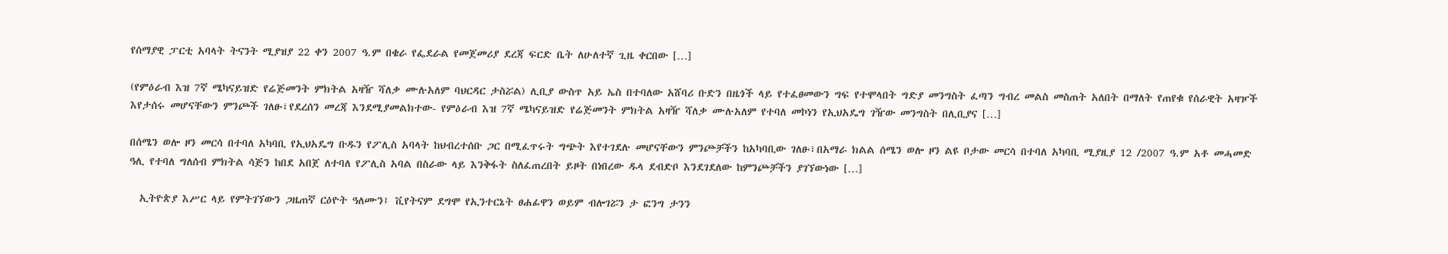የሰማያዊ ፓርቲ አባላት ትናንት ሚያዝያ 22 ቀን 2007 ዓ.ም በቄራ የፌደራል የመጀመሪያ ደረጃ ፍርድ ቤት ለሁለተኛ ጊዜ ቀርበው […]

(የምዕራብ እዝ 7ኛ ሜካናይዝድ የሬጅመንት ምክትል አዛዥ ሻለቃ ሙሉአለም ባህርዳር ታስሯል) ሊቢያ ውስጥ አይ ኤስ በተባለው አሸባሪ ቡድን በዜጎች ላይ የተፈፀመውን ግፍ የተሞላበት ግድያ መንግስት ፈጣን ግብረ መልስ መስጠት አለበት በማለት የጠየቁ የሰራዊት አዛዦች እየታሰሩ መሆናቸውን ምንጮች ገለፁ፣የደረሰን መረጃ እንደሚያመልክተው- የምዕራብ እዝ 7ኛ ሜካናይዝድ የሬጅመንት ምክትል አዛዥ ሻለቃ ሙሉአለም የተባለ መኮነን የኢህአዴግ ገዥው መንግስት በሊቢያና […]

በሰሜን ወሎ ዞን መርሳ በተባለ አካባቢ የኢህአዴግ ቡዱን የፖሊስ አባላት ከህብረተሰቡ ጋር በሚፈጥሩት ግጭት እየተገደሉ መሆናቸውን ምንጮቻችን ከአካባቢው ገለፁ፣በአማራ ክልል ሰሜን ወሎ ዞን ልዩ ቦታው መርሳ በተባለ አካባቢ ሚያዚያ 12 /2007 ዓ.ም አቶ መሓመድ ዓሊ የተባለ ግለሰብ ምክትል ሳጅን ከበደ አበጀ ለተባለ የፖሊስ አባል በስራው ላይ እንቅፋት ስለፈጠረበት ይዞት በነበረው ዱላ ደብድቦ እንደገደለው ከምንጮቻችን ያገኘውነው […]

  ኢትዮጵያ እሥር ላይ የምትገኘውን ጋዜጠኛ ርዕዮት ዓለሙን፤ ቪየትናም ደግሞ የኢንተርኔት ፀሐፊዋን ወይም ብሎገሯን ታ ፎንግ ታንን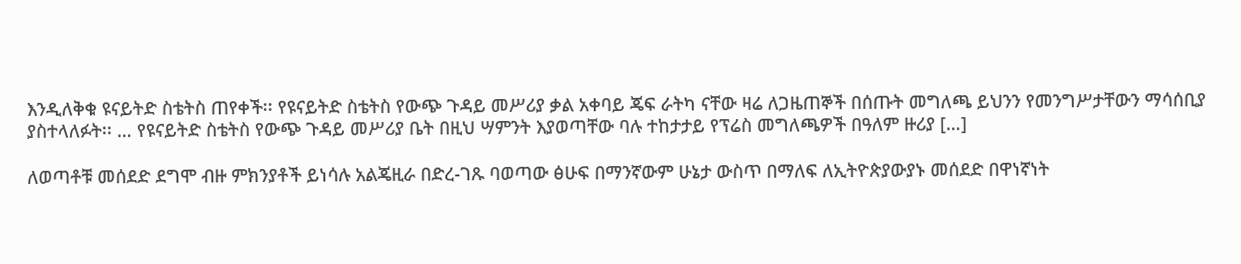እንዲለቅቁ ዩናይትድ ስቴትስ ጠየቀች፡፡ የዩናይትድ ስቴትስ የውጭ ጉዳይ መሥሪያ ቃል አቀባይ ጄፍ ራትካ ናቸው ዛሬ ለጋዜጠኞች በሰጡት መግለጫ ይህንን የመንግሥታቸውን ማሳሰቢያ ያስተላለፉት፡፡ … የዩናይትድ ስቴትስ የውጭ ጉዳይ መሥሪያ ቤት በዚህ ሣምንት እያወጣቸው ባሉ ተከታታይ የፕሬስ መግለጫዎች በዓለም ዙሪያ […]

ለወጣቶቹ መሰደድ ደግሞ ብዙ ምክንያቶች ይነሳሉ አልጄዚራ በድረ-ገጹ ባወጣው ፅሁፍ በማንኛውም ሁኔታ ውስጥ በማለፍ ለኢትዮጵያውያኑ መሰደድ በዋነኛነት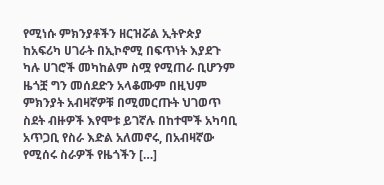የሚነሱ ምክንያቶችን ዘርዝሯል ኢትዮጵያ ከአፍሪካ ሀገራት በኢኮኖሚ በፍጥነት እያደጉ ካሉ ሀገሮች መካከልም ስሟ የሚጠራ ቢሆንም ዜጎቿ ግን መሰደድን አላቆሙም በዚህም ምክንያት አብዛኛዎቹ በሚመርጡት ህገወጥ ስደት ብዙዎች እየሞቱ ይገኛሉ በከተሞች አካባቢ አጥጋቢ የስራ እድል አለመኖሩ, በአብዛኛው የሚሰሩ ስራዎች የዜጎችን […]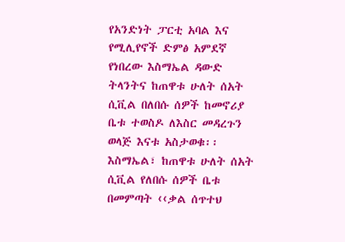የአንድነት ፓርቲ አባል እና የሚሊየኖች ድምፅ አምደኛ የነበረው እስማኤል ዳውድ ትላንትና ከጠዋቱ ሁለት ሰአት ሲቪል በለበሱ ሰዎች ከመኖሪያ ቤቱ ተወስዶ ለእስር መዳረጉን ወላጅ እናቱ አስታወቁ፡፡ እስማኤል፣ ከጠዋቱ ሁለት ሰአት ሲቪል የለበሱ ሰዎች ቤቱ በመምጣት ‹‹ቃል ሰጥተህ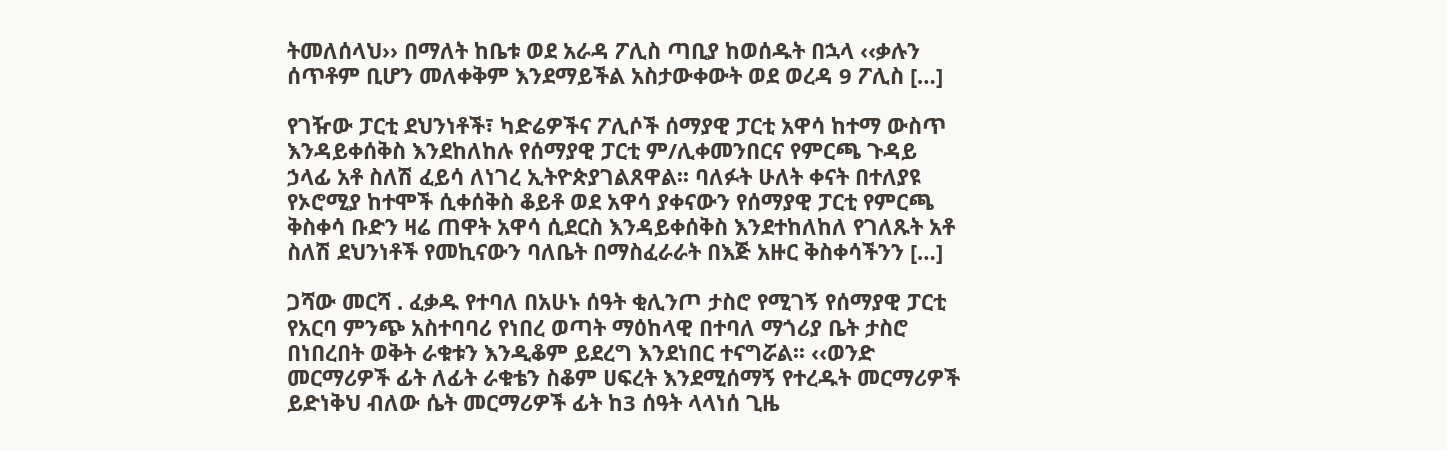ትመለሰላህ›› በማለት ከቤቱ ወደ አራዳ ፖሊስ ጣቢያ ከወሰዱት በኋላ ‹‹ቃሉን ሰጥቶም ቢሆን መለቀቅም እንደማይችል አስታውቀውት ወደ ወረዳ 9 ፖሊስ […]

የገዥው ፓርቲ ደህንነቶች፣ ካድሬዎችና ፖሊሶች ሰማያዊ ፓርቲ አዋሳ ከተማ ውስጥ እንዳይቀሰቅስ እንደከለከሉ የሰማያዊ ፓርቲ ም/ሊቀመንበርና የምርጫ ጉዳይ ኃላፊ አቶ ስለሽ ፈይሳ ለነገረ ኢትዮጵያገልጸዋል፡፡ ባለፉት ሁለት ቀናት በተለያዩ የኦሮሚያ ከተሞች ሲቀሰቅስ ቆይቶ ወደ አዋሳ ያቀናውን የሰማያዊ ፓርቲ የምርጫ ቅስቀሳ ቡድን ዛሬ ጠዋት አዋሳ ሲደርስ እንዳይቀሰቅስ እንደተከለከለ የገለጹት አቶ ስለሽ ደህንነቶች የመኪናውን ባለቤት በማስፈራራት በእጅ አዙር ቅስቀሳችንን […]

ጋሻው መርሻ . ፈቃዱ የተባለ በአሁኑ ሰዓት ቂሊንጦ ታስሮ የሚገኝ የሰማያዊ ፓርቲ የአርባ ምንጭ አስተባባሪ የነበረ ወጣት ማዕከላዊ በተባለ ማጎሪያ ቤት ታስሮ በነበረበት ወቅት ራቁቱን እንዲቆም ይደረግ እንደነበር ተናግሯል፡፡ ‹‹ወንድ መርማሪዎች ፊት ለፊት ራቁቴን ስቆም ሀፍረት እንደሚሰማኝ የተረዱት መርማሪዎች ይድነቅህ ብለው ሴት መርማሪዎች ፊት ከ3 ሰዓት ላላነሰ ጊዜ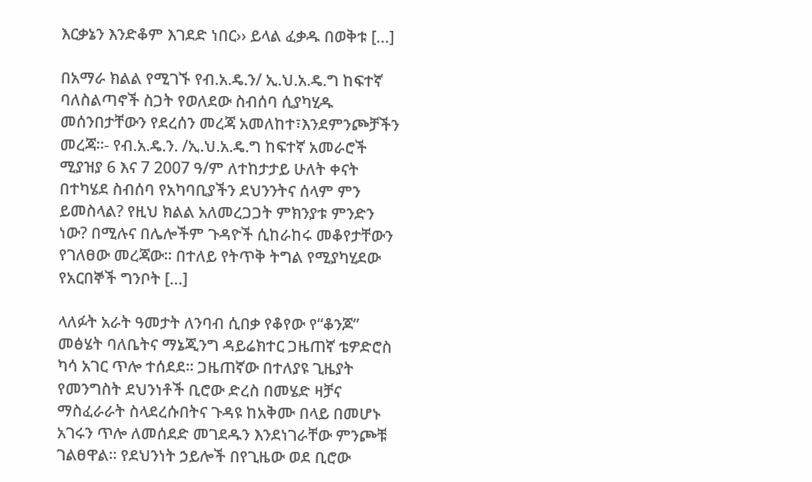እርቃኔን እንድቆም እገደድ ነበር›› ይላል ፈቃዱ በወቅቱ […]

በአማራ ክልል የሚገኙ የብ.አ.ዴ.ን/ ኢ.ህ.አ.ዴ.ግ ከፍተኛ ባለስልጣኖች ስጋት የወለደው ስብሰባ ሲያካሂዱ መሰንበታቸውን የደረሰን መረጃ አመለከተ፣እንደምንጮቻችን መረጃ።- የብ.አ.ዴ.ን. /ኢ.ህ.አ.ዴ.ግ ከፍተኛ አመራሮች ሚያዝያ 6 እና 7 2007 ዓ/ም ለተከታታይ ሁለት ቀናት በተካሄደ ስብሰባ የአካባቢያችን ደህንንትና ሰላም ምን ይመስላል? የዚህ ክልል አለመረጋጋት ምክንያቱ ምንድን ነው? በሚሉና በሌሎችም ጉዳዮች ሲከራከሩ መቆየታቸውን የገለፀው መረጃው። በተለይ የትጥቅ ትግል የሚያካሂደው የአርበኞች ግንቦት […]

ላለፉት አራት ዓመታት ለንባብ ሲበቃ የቆየው የ“ቆንጆ” መፅሄት ባለቤትና ማኔጂንግ ዳይሬክተር ጋዜጠኛ ቴዎድሮስ ካሳ አገር ጥሎ ተሰደደ፡፡ ጋዜጠኛው በተለያዩ ጊዜያት የመንግስት ደህንነቶች ቢሮው ድረስ በመሄድ ዛቻና ማስፈራራት ስላደረሱበትና ጉዳዩ ከአቅሙ በላይ በመሆኑ አገሩን ጥሎ ለመሰደድ መገደዱን እንደነገራቸው ምንጮቹ ገልፀዋል፡፡ የደህንነት ኃይሎች በየጊዜው ወደ ቢሮው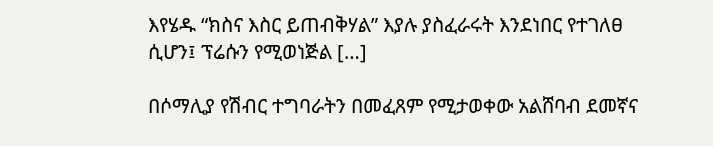እየሄዱ “ክስና እስር ይጠብቅሃል” እያሉ ያስፈራሩት እንደነበር የተገለፀ ሲሆን፤ ፕሬሱን የሚወነጅል […]

በሶማሊያ የሽብር ተግባራትን በመፈጸም የሚታወቀው አልሸባብ ደመኛና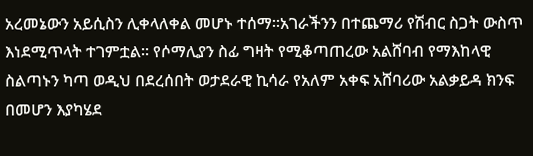አረመኔውን አይሲስን ሊቀላለቀል መሆኑ ተሰማ፡፡አገራችንን በተጨማሪ የሽብር ስጋት ውስጥ እነደሚጥላት ተገምቷል፡፡ የሶማሊያን ስፊ ግዛት የሚቆጣጠረው አልሸባብ የማእከላዊ ስልጣኑን ካጣ ወዲህ በደረሰበት ወታደራዊ ኪሳራ የአለም አቀፍ አሸባሪው አልቃይዳ ክንፍ በመሆን እያካሄደ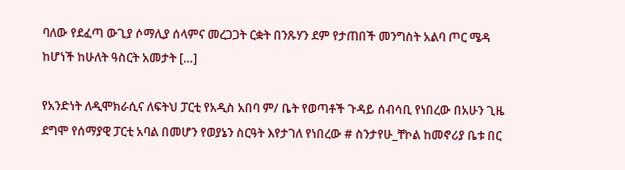ባለው የደፈጣ ውጊያ ሶማሊያ ሰላምና መረጋጋት ርቋት በንጹሃን ደም የታጠበች መንግስት አልባ ጦር ሜዳ ከሆነች ከሁለት ዓስርት አመታት […]

የአንድነት ለዲሞክራሲና ለፍትህ ፓርቲ የአዲስ አበባ ም/ ቤት የወጣቶች ጉዳይ ሰብሳቢ የነበረው በአሁን ጊዜ ደግሞ የሰማያዊ ፓርቲ አባል በመሆን የወያኔን ስርዓት እየታገለ የነበረው # ስንታየሁ_ቸኮል ከመኖሪያ ቤቱ በር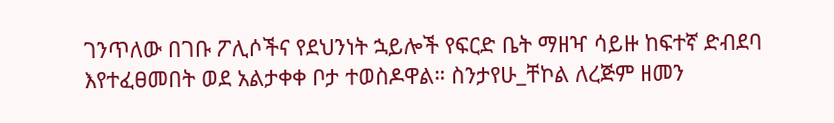ገንጥለው በገቡ ፖሊሶችና የደህንነት ኋይሎች የፍርድ ቤት ማዘዣ ሳይዙ ከፍተኛ ድብደባ እየተፈፀመበት ወደ አልታቀቀ ቦታ ተወስዶዋል። ስንታየሁ_ቸኮል ለረጅም ዘመን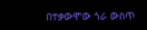በተቃውሞው ጎራ ውስጥ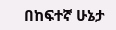በከፍተኛ ሁኔታ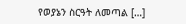የወያኔን ስርዓት ለመጣል […]